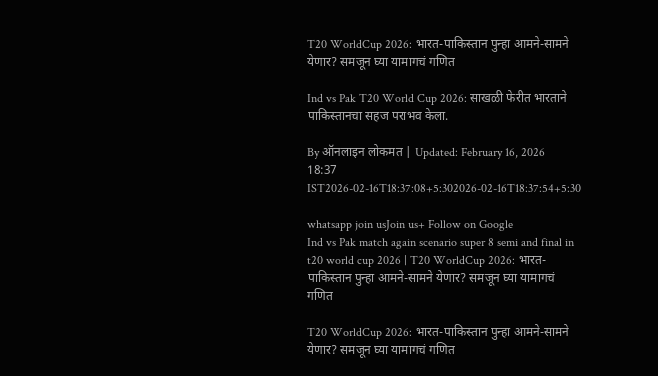T20 WorldCup 2026: भारत-पाकिस्तान पुन्हा आमने-सामने येणार? समजून घ्या यामागचं गणित

Ind vs Pak T20 World Cup 2026: साखळी फेरीत भारताने पाकिस्तानचा सहज पराभव केला.

By ऑनलाइन लोकमत | Updated: February 16, 2026 18:37 IST2026-02-16T18:37:08+5:302026-02-16T18:37:54+5:30

whatsapp join usJoin us+ Follow on Google
Ind vs Pak match again scenario super 8 semi and final in t20 world cup 2026 | T20 WorldCup 2026: भारत-पाकिस्तान पुन्हा आमने-सामने येणार? समजून घ्या यामागचं गणित

T20 WorldCup 2026: भारत-पाकिस्तान पुन्हा आमने-सामने येणार? समजून घ्या यामागचं गणित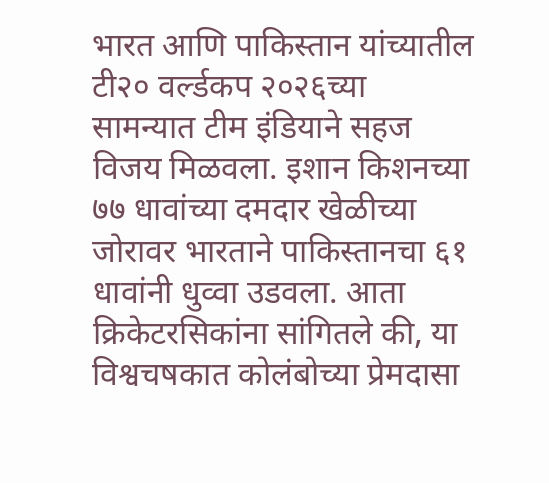भारत आणि पाकिस्तान यांच्यातील टी२० वर्ल्डकप २०२६च्या सामन्यात टीम इंडियाने सहज विजय मिळवला. इशान किशनच्या ७७ धावांच्या दमदार खेळीच्या जोरावर भारताने पाकिस्तानचा ६१ धावांनी धुव्वा उडवला. आता क्रिकेटरसिकांना सांगितले की, या विश्वचषकात कोलंबोच्या प्रेमदासा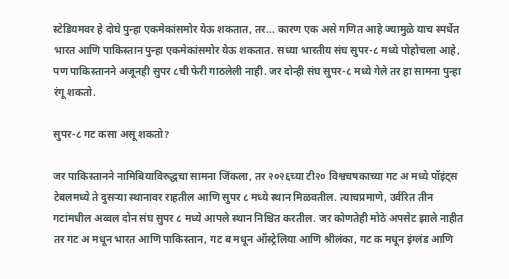स्टेडियमवर हे दोघे पुन्हा एकमेकांसमोर येऊ शकतात, तर... कारण एक असे गणित आहे ज्यामुळे याच स्पर्धेत भारत आणि पाकिस्तान पुन्हा एकमेकांसमोर येऊ शकतात. सध्या भारतीय संघ सुपर-८ मध्ये पोहोचला आहे, पण पाकिस्तानने अजूनही सुपर ८ची फेरी गाठलेली नाही. जर दोन्ही संघ सुपर-८ मध्ये गेले तर हा सामना पुन्हा रंगू शकतो.

सुपर-८ गट कसा असू शकतो?

जर पाकिस्तानने नामिबियाविरुद्धचा सामना जिंकला, तर २०२६च्या टी२० विश्वचषकाच्या गट अ मध्ये पॉइंट्स टेबलमध्ये ते दुसऱ्या स्थानावर राहतील आणि सुपर ८ मध्ये स्थान मिळवतील. त्याचप्रमाणे, उर्वरित तीन गटांमधील अव्वल दोन संघ सुपर ८ मध्ये आपले स्थान निश्चित करतील. जर कोणतेही मोठे अपसेट झाले नाहीत तर गट अ मधून भारत आणि पाकिस्तान, गट ब मधून ऑस्ट्रेलिया आणि श्रीलंका, गट क मधून इंग्लंड आणि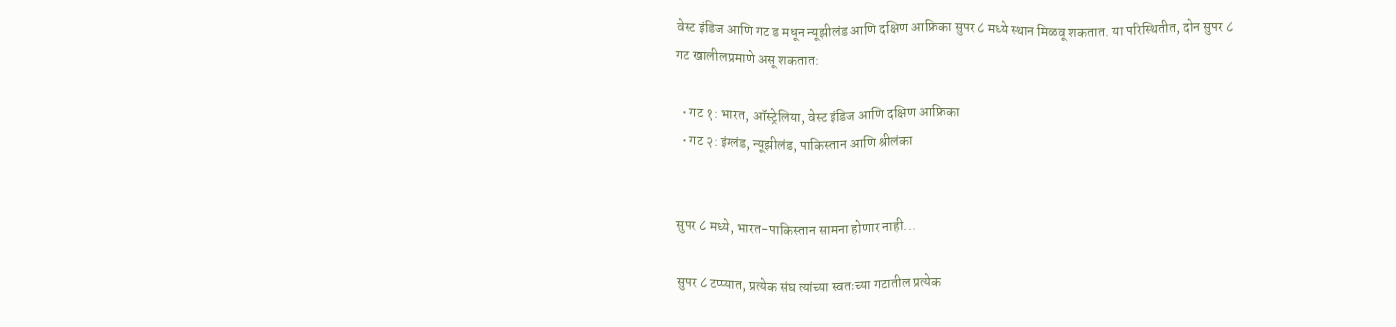वेस्ट इंडिज आणि गट ड मधून न्यूझीलंड आणि दक्षिण आफ्रिका सुपर ८ मध्ये स्थान मिळवू शकतात. या परिस्थितीत, दोन सुपर ८ गट खालीलप्रमाणे असू शकतात:

  • गट १: भारत, ऑस्ट्रेलिया, वेस्ट इंडिज आणि दक्षिण आफ्रिका
  • गट २: इंग्लंड, न्यूझीलंड, पाकिस्तान आणि श्रीलंका


सुपर ८ मध्ये, भारत-पाकिस्तान सामना होणार नाही...

सुपर ८ टप्प्यात, प्रत्येक संघ त्यांच्या स्वतःच्या गटातील प्रत्येक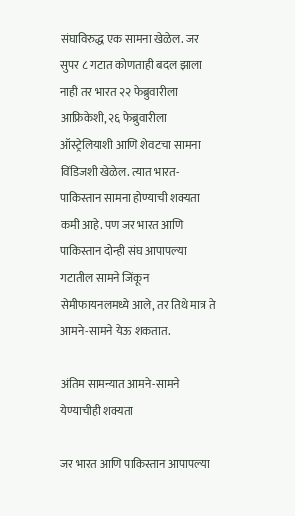संघाविरुद्ध एक सामना खेळेल. जर सुपर ८ गटात कोणताही बदल झाला नाही तर भारत २२ फेब्रुवारीला आफ्रिकेशी, २६ फेब्रुवारीला ऑस्ट्रेलियाशी आणि शेवटचा सामना विंडिजशी खेळेल. त्यात भारत-पाकिस्तान सामना होण्याची शक्यता कमी आहे. पण जर भारत आणि पाकिस्तान दोन्ही संघ आपापल्या गटातील सामने जिंकून सेमीफायनलमध्ये आले, तर तिथे मात्र ते आमने-सामने येऊ शकतात.

अंतिम सामन्यात आमने-सामने येण्याचीही शक्यता

जर भारत आणि पाकिस्तान आपापल्या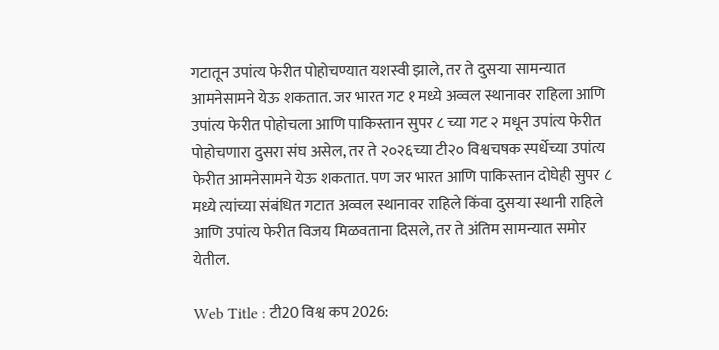गटातून उपांत्य फेरीत पोहोचण्यात यशस्वी झाले, तर ते दुसऱ्या सामन्यात आमनेसामने येऊ शकतात. जर भारत गट १ मध्ये अव्वल स्थानावर राहिला आणि उपांत्य फेरीत पोहोचला आणि पाकिस्तान सुपर ८ च्या गट २ मधून उपांत्य फेरीत पोहोचणारा दुसरा संघ असेल, तर ते २०२६च्या टी२० विश्वचषक स्पर्धेच्या उपांत्य फेरीत आमनेसामने येऊ शकतात. पण जर भारत आणि पाकिस्तान दोघेही सुपर ८ मध्ये त्यांच्या संबंधित गटात अव्वल स्थानावर राहिले किंवा दुसऱ्या स्थानी राहिले आणि उपांत्य फेरीत विजय मिळवताना दिसले, तर ते अंतिम सामन्यात समोर येतील.

Web Title : टी20 विश्व कप 2026: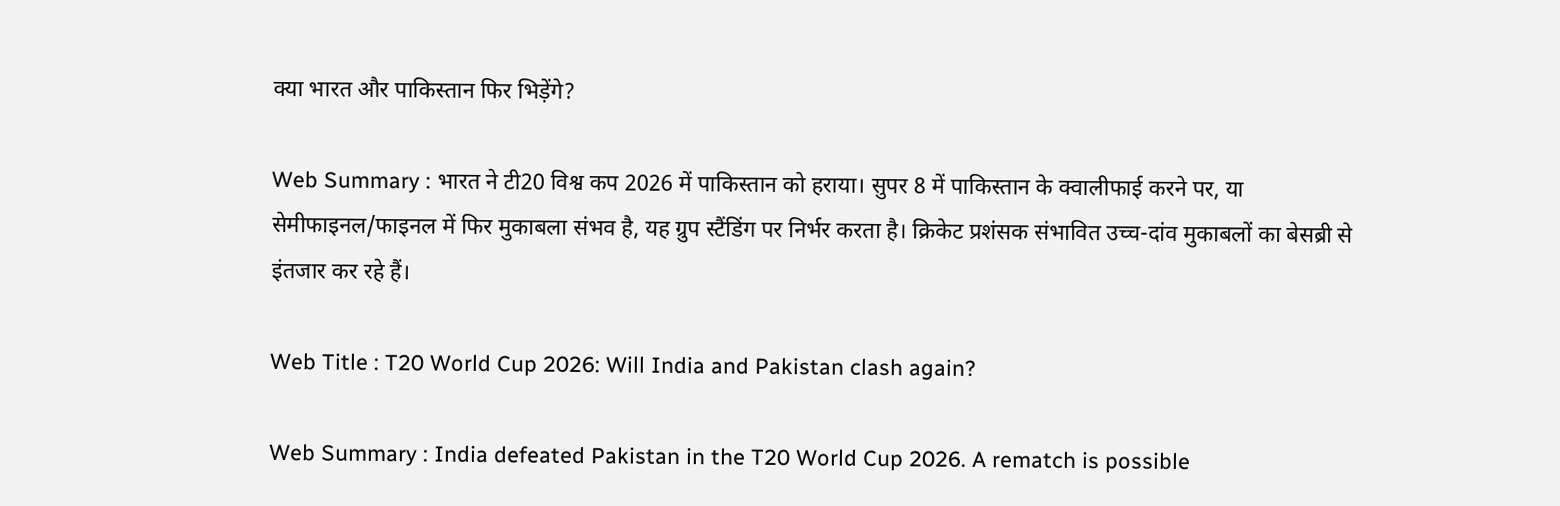क्या भारत और पाकिस्तान फिर भिड़ेंगे?

Web Summary : भारत ने टी20 विश्व कप 2026 में पाकिस्तान को हराया। सुपर 8 में पाकिस्तान के क्वालीफाई करने पर, या सेमीफाइनल/फाइनल में फिर मुकाबला संभव है, यह ग्रुप स्टैंडिंग पर निर्भर करता है। क्रिकेट प्रशंसक संभावित उच्च-दांव मुकाबलों का बेसब्री से इंतजार कर रहे हैं।

Web Title : T20 World Cup 2026: Will India and Pakistan clash again?

Web Summary : India defeated Pakistan in the T20 World Cup 2026. A rematch is possible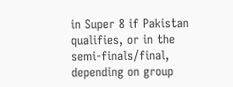in Super 8 if Pakistan qualifies, or in the semi-finals/final, depending on group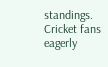standings. Cricket fans eagerly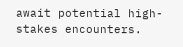await potential high-stakes encounters.